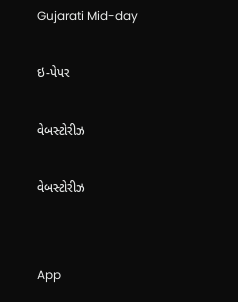Gujarati Mid-day

ઇ-પેપર

વેબસ્ટોરીઝ

વેબસ્ટોરીઝ


App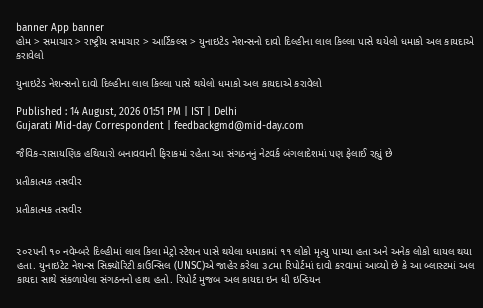banner App banner
હોમ > સમાચાર > રાષ્ટ્રીય સમાચાર > આર્ટિકલ્સ > યુનાઇટેડ નેશન્સનો દાવો દિલ્હીના લાલ કિલ્લા પાસે થયેલો ધમાકો અલ કાયદાએ કરાવેલો

યુનાઇટેડ નેશન્સનો દાવો દિલ્હીના લાલ કિલ્લા પાસે થયેલો ધમાકો અલ કાયદાએ કરાવેલો

Published : 14 August, 2026 01:51 PM | IST | Delhi
Gujarati Mid-day Correspondent | feedbackgmd@mid-day.com

જૈવિક-રાસાયણિક હથિયારો બનાવવાની ફિરાકમાં રહેતા આ સંગઠનનું નેટવર્ક બંગલાદેશમાં પણ ફેલાઈ રહ્યું છે

પ્રતીકાત્મક તસવીર

પ્રતીકાત્મક તસવીર


૨૦૨૫ની ૧૦ નવેમ્બરે દિલ્હીમાં લાલ કિલા મેટ્રો સ્ટેશન પાસે થયેલા ધમાકામાં ૧૧ લોકો મૃત્યુ પામ્યા હતા અને અનેક લોકો ઘાયલ થયા હતા. યુનાઇટેટ નેશન્સ સિક્યૉરિટી કાઉન્સિલ (UNSC)એ જાહેર કરેલા ૩૮મા રિપોર્ટમાં દાવો કરવામાં આવ્યો છે કે આ બ્લાસ્ટમાં અલ કાયદા સાથે સંકળાયેલા સંગઠનનો હાથ હતો. રિપોર્ટ મુજબ અલ કાયદા ઇન ધી ઇન્ડિયન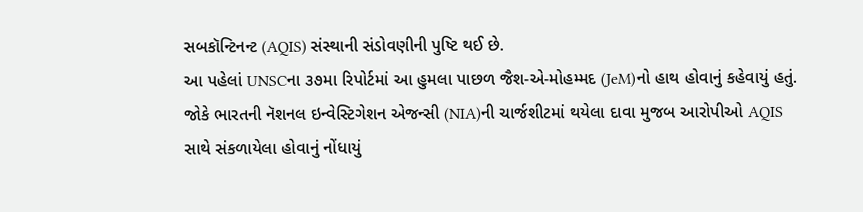સબકૉન્ટિનન્ટ (AQIS) સંસ્થાની સંડોવણીની પુષ્ટિ થઈ છે.
આ પહેલાં UNSCના ૩૭મા રિપોર્ટમાં આ હુમલા પાછળ જૈશ-એ-મોહમ્મદ (JeM)નો હાથ હોવાનું કહેવાયું હતું. જોકે ભારતની નૅશનલ ઇન્વેસ્ટિગેશન એજન્સી (NIA)ની ચાર્જશીટમાં થયેલા દાવા મુજબ આરોપીઓ AQIS સાથે સંકળાયેલા હોવાનું નોંધાયું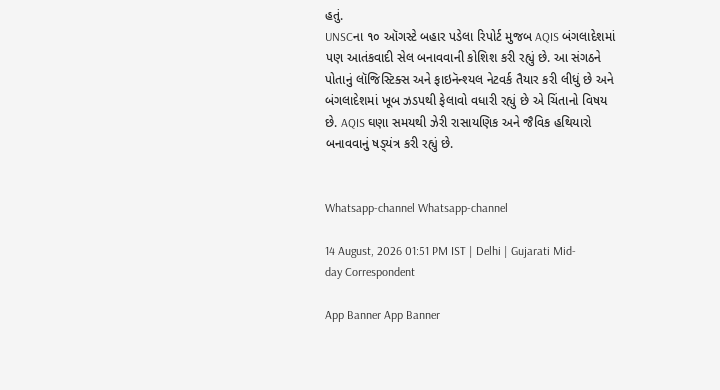હતું.
UNSCના ૧૦ ઑગસ્ટે બહાર પડેલા રિપોર્ટ મુજબ AQIS બંગલાદેશમાં પણ આતંકવાદી સેલ બનાવવાની કોશિશ કરી રહ્યું છે. આ સંગઠને પોતાનું લૉજિસ્ટિક્સ અને ફાઇનૅન્શ્યલ નેટવર્ક તૈયાર કરી લીધું છે અને બંગલાદેશમાં ખૂબ ઝડપથી ફેલાવો વધારી રહ્યું છે એ ચિંતાનો વિષય છે. AQIS ઘણા સમયથી ઝેરી રાસાયણિક અને જૈવિક હથિયારો બનાવવાનું ષડ્‍યંત્ર કરી રહ્યું છે.


Whatsapp-channel Whatsapp-channel

14 August, 2026 01:51 PM IST | Delhi | Gujarati Mid-day Correspondent

App Banner App Banner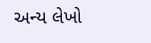અન્ય લેખો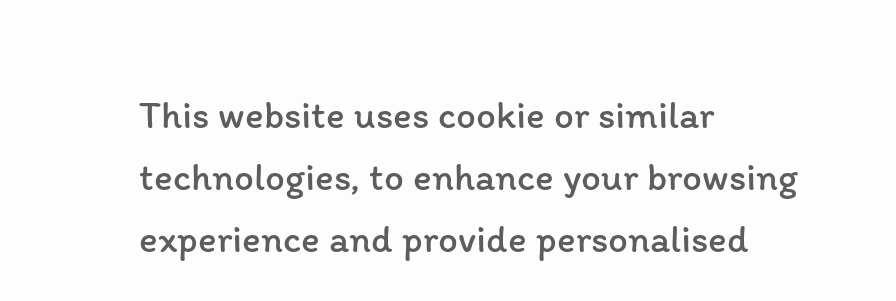This website uses cookie or similar technologies, to enhance your browsing experience and provide personalised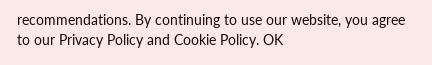recommendations. By continuing to use our website, you agree to our Privacy Policy and Cookie Policy. OK